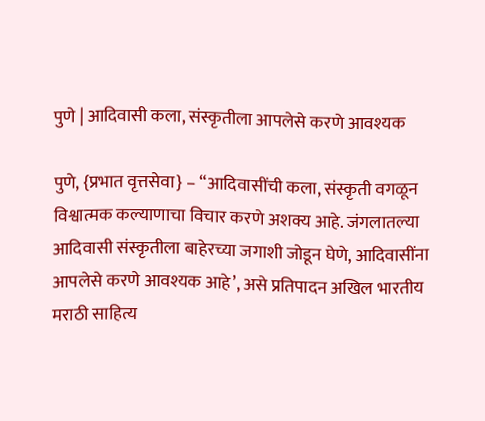पुणे | आदिवासी कला, संस्कृतीला आपलेसे करणे आवश्यक

पुणे, {प्रभात वृत्तसेवा} – “आदिवासींची कला, संस्कृती वगळून विश्वात्मक कल्याणाचा विचार करणे अशक्य आहे. जंगलातल्या आदिवासी संस्कृतीला बाहेरच्या जगाशी जोडून घेणे, आदिवासींना आपलेसे करणे आवश्यक आहे’, असे प्रतिपादन अखिल भारतीय मराठी साहित्य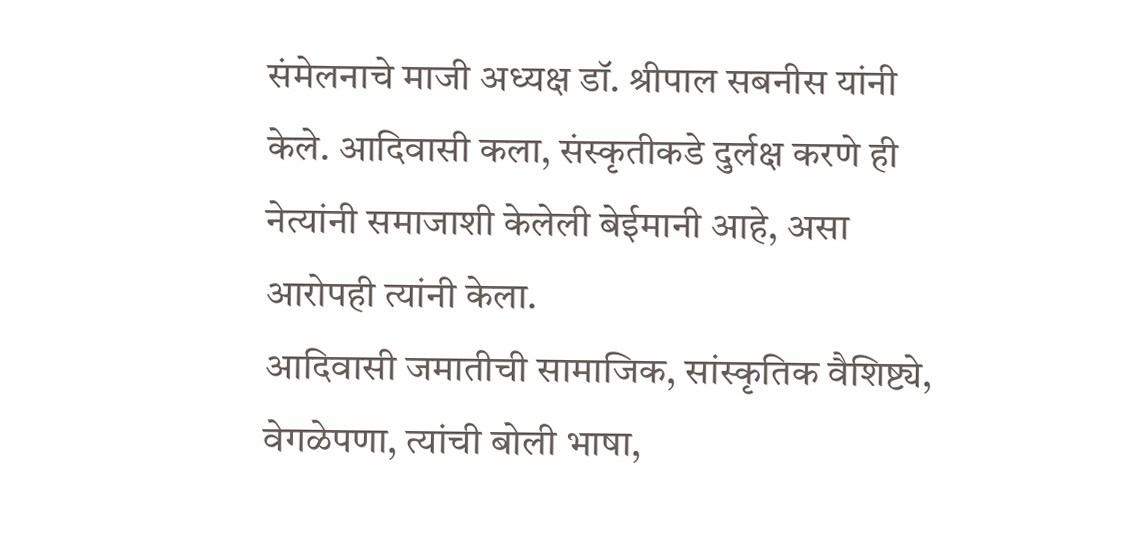संमेलनाचे माजी अध्यक्ष डॉ. श्रीपाल सबनीस यांनी केले. आदिवासी कला, संस्कृतीकडे दुर्लक्ष करणे ही नेत्यांनी समाजाशी केलेली बेईमानी आहे, असा आरोपही त्यांनी केला.
आदिवासी जमातीची सामाजिक, सांस्कृतिक वैशिष्ट्ये, वेगळेपणा, त्यांची बोली भाषा,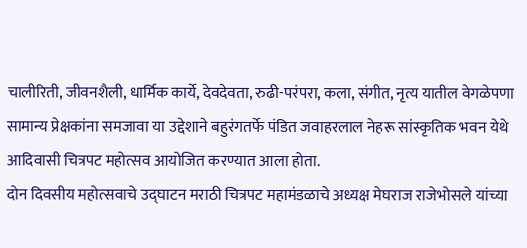चालीरिती, जीवनशैली, धार्मिक कार्ये, देवदेवता, रुढी-परंपरा, कला, संगीत, नृत्य यातील वेगळेपणा सामान्य प्रेक्षकांना समजावा या उद्देशाने बहुरंगतर्फे पंडित जवाहरलाल नेहरू सांस्कृतिक भवन येथे आदिवासी चित्रपट महोत्सव आयोजित करण्यात आला होता.
दोन दिवसीय महोत्सवाचे उद्घाटन मराठी चित्रपट महामंडळाचे अध्यक्ष मेघराज राजेभोसले यांच्या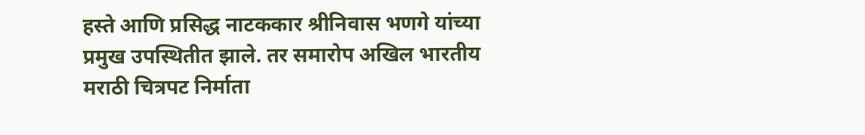हस्ते आणि प्रसिद्ध नाटककार श्रीनिवास भणगे यांच्या प्रमुख उपस्थितीत झाले. तर समारोप अखिल भारतीय मराठी चित्रपट निर्माता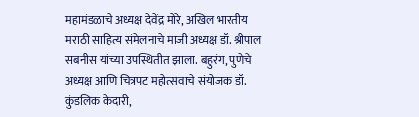महामंडळाचे अध्यक्ष देवेंद्र मोरे, अखिल भारतीय मराठी साहित्य संमेलनाचे माजी अध्यक्ष डॉ. श्रीपाल सबनीस यांच्या उपस्थितीत झाला. बहुरंग, पुणेचे अध्यक्ष आणि चित्रपट महोत्सवाचे संयोजक डॉ. कुंडलिक केदारी,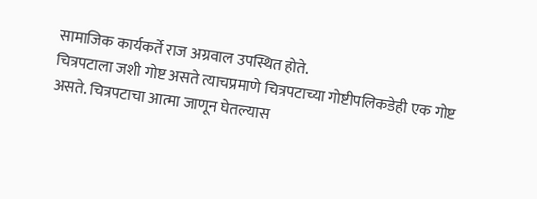सामाजिक कार्यकर्ते राज अग्रवाल उपस्थित होते.
चित्रपटाला जशी गोष्ट असते त्याचप्रमाणे चित्रपटाच्या गोष्टीपलिकडेही एक गोष्ट असते. चित्रपटाचा आत्मा जाणून घेतल्यास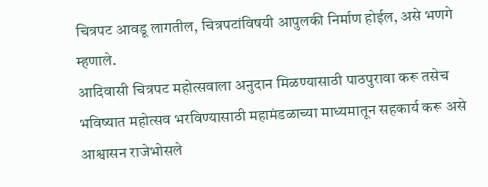चित्रपट आवडू लागतील, चित्रपटांविषयी आपुलकी निर्माण होईल, असे भणगे म्हणाले.
आदिवासी चित्रपट महोत्सवाला अनुदान मिळण्यासाठी पाठपुरावा करू तसेच भविष्यात महोत्सव भरविण्यासाठी महामंडळाच्या माध्यमातून सहकार्य करू असे आश्वासन राजेभोसले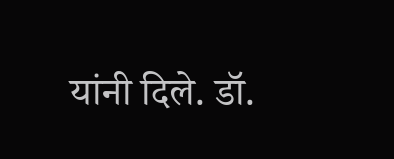यांनी दिले. डॉ.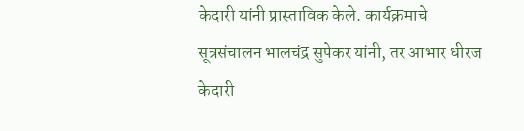केदारी यांनी प्रास्ताविक केले. कार्यक्रमाचे सूत्रसंचालन भालचंद्र सुपेकर यांनी, तर आभार धीरज केदारी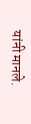यांनी मानले.